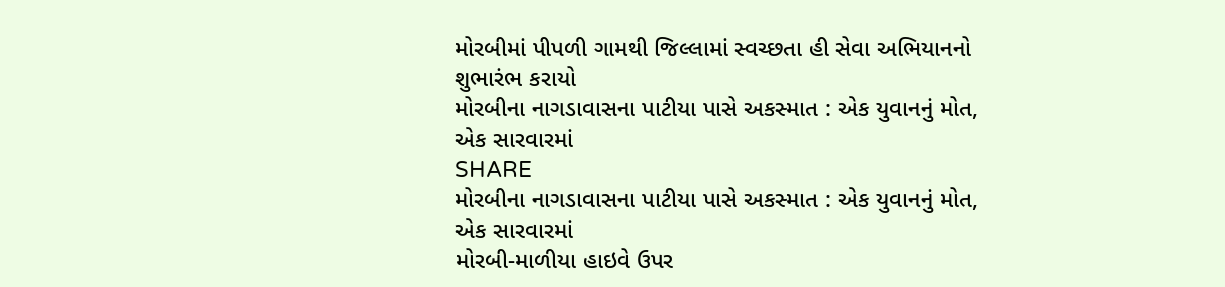મોરબીમાં પીપળી ગામથી જિલ્લામાં સ્વચ્છતા હી સેવા અભિયાનનો શુભારંભ કરાયો
મોરબીના નાગડાવાસના પાટીયા પાસે અકસ્માત : એક યુવાનનું મોત, એક સારવારમાં
SHARE
મોરબીના નાગડાવાસના પાટીયા પાસે અકસ્માત : એક યુવાનનું મોત, એક સારવારમાં
મોરબી-માળીયા હાઇવે ઉપર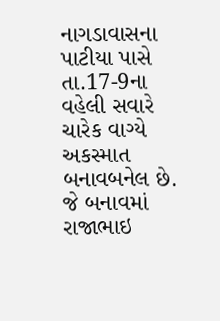નાગડાવાસના પાટીયા પાસે તા.17-9ના વહેલી સવારે ચારેક વાગ્યે અકસ્માત બનાવબનેલ છે. જે બનાવમાં રાજાભાઇ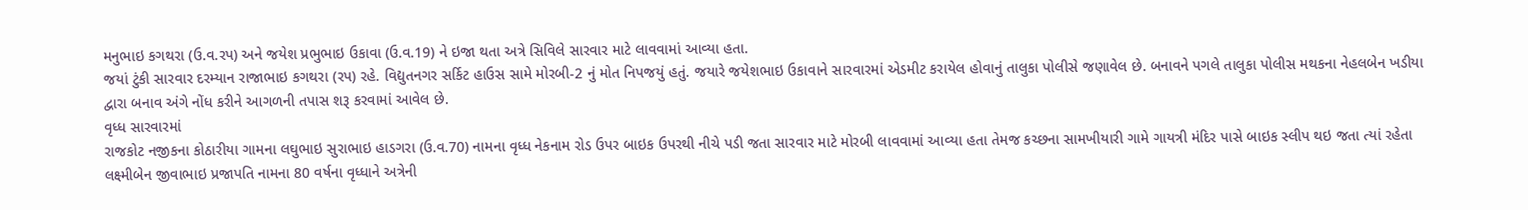મનુભાઇ કગથરા (ઉ.વ.રપ) અને જયેશ પ્રભુભાઇ ઉકાવા (ઉ.વ.19) ને ઇજા થતા અત્રે સિવિલે સારવાર માટે લાવવામાં આવ્યા હતા.
જયાં ટુંકી સારવાર દરમ્યાન રાજાભાઇ કગથરા (રપ) રહે. વિદ્યુતનગર સર્કિટ હાઉસ સામે મોરબી-2 નું મોત નિપજયું હતું. જયારે જયેશભાઇ ઉકાવાને સારવારમાં એડમીટ કરાયેલ હોવાનું તાલુકા પોલીસે જણાવેલ છે. બનાવને પગલે તાલુકા પોલીસ મથકના નેહલબેન ખડીયા દ્વારા બનાવ અંગે નોંધ કરીને આગળની તપાસ શરૂ કરવામાં આવેલ છે.
વૃધ્ધ સારવારમાં
રાજકોટ નજીકના કોઠારીયા ગામના લઘુભાઇ સુરાભાઇ હાડગરા (ઉ.વ.70) નામના વૃધ્ધ નેકનામ રોડ ઉપર બાઇક ઉપરથી નીચે પડી જતા સારવાર માટે મોરબી લાવવામાં આવ્યા હતા તેમજ કચ્છના સામખીયારી ગામે ગાયત્રી મંદિર પાસે બાઇક સ્લીપ થઇ જતા ત્યાં રહેતા લક્ષ્મીબેન જીવાભાઇ પ્રજાપતિ નામના 80 વર્ષના વૃધ્ધાને અત્રેની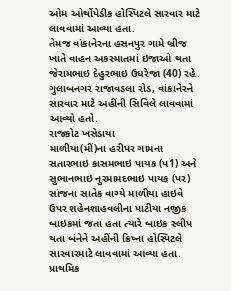ઓમ ઓર્થોપેડીક હોસ્પિટલે સારવાર માટે લાવવામાં આવ્યા હતા.
તેમજ વાંકાનેરના હસનપુર ગામે બ્રીજ ખાતે વાહન અકસ્માતમાં ઇજાઓ થતા જેરામભાઇ દેહુરભાઇ ઉધરેજા (40) રહે. ગુલાબનગર રાજાવડલા રોડ, વાંકાનેરને સારવાર માટે અહીંની સિવિલે લાવવામાં આવ્યો હતો.
રાજકોટ ખસેડાયા
માળીયા(મીં)ના હરીપર ગામના સતારભાઇ કાસમભાઇ પાયક (પ1) અને સુભાનભાઇ નુરમામદભાઇ પાયક (પર) સાંજના સાતેક વાગ્યે માળીયા હાઇવે ઉપર શહેનશાહવલીના પાટીયા નજીક બાઇકમાં જતા હતા ત્યારે બાઇક સ્લીપ થતા બંનેને અહીંની ક્રિષ્ના હોસ્પિટલે સારવારમાટે લાવવામાં આવ્યા હતા. પ્રાથમિક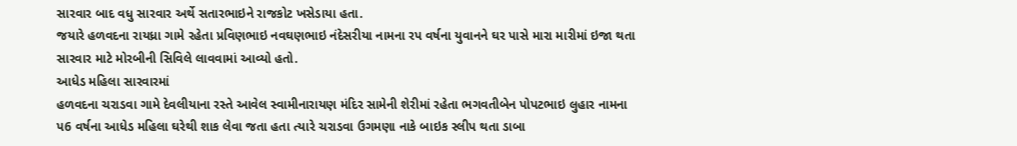સારવાર બાદ વધુ સારવાર અર્થે સતારભાઇને રાજકોટ ખસેડાયા હતા.
જયારે હળવદના રાયધ્રા ગામે રહેતા પ્રવિણભાઇ નવઘણભાઇ નંદેસરીયા નામના રપ વર્ષના યુવાનને ઘર પાસે મારા મારીમાં ઇજા થતા સારવાર માટે મોરબીની સિવિલે લાવવામાં આવ્યો હતો.
આધેડ મહિલા સારવારમાં
હળવદના ચરાડવા ગામે દેવલીયાના રસ્તે આવેલ સ્વામીનારાયણ મંદિર સામેની શેરીમાં રહેતા ભગવતીબેન પોપટભાઇ લુહાર નામના પ6 વર્ષના આધેડ મહિલા ઘરેથી શાક લેવા જતા હતા ત્યારે ચરાડવા ઉગમણા નાકે બાઇક સ્લીપ થતા ડાબા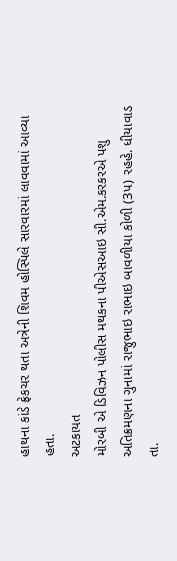હાથના કાંડે ફ્રેકચર થતા અત્રેની શિવમ હોસ્પિલે સારવારમાં લાવવામાં આવ્યા હતા.
અટકાયત
મોરબી એ ડિવિઝન પોલીસ મથકના પીએસઆઇ સી.એમ.કરકરએ પશુ અતિક્રમણના ગુનામાં રાજુભાઇ રાભાઇ બાવળીયા કોળી (3પ) રહહે. ધીયાવાડ તા.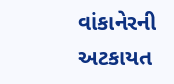વાંકાનેરની અટકાયત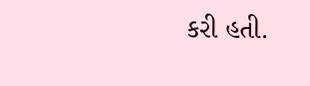કરી હતી.